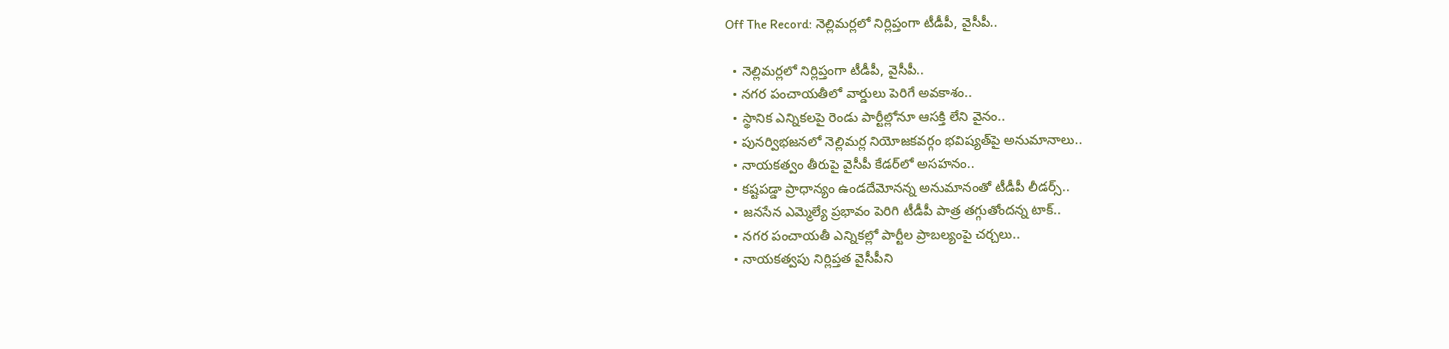Off The Record: నెల్లిమర్లలో నిర్లిప్తంగా టీడీపీ, వైసీపీ..

  • నెల్లిమర్లలో నిర్లిప్తంగా టీడీపీ, వైసీపీ..
  • నగర పంచాయతీలో వార్డులు పెరిగే అవకాశం..
  • స్థానిక ఎన్నికలపై రెండు పార్టీల్లోనూ ఆసక్తి లేని వైనం..
  • పునర్విభజనలో నెల్లిమర్ల నియోజకవర్గం భవిష్యత్‌పై అనుమానాలు..
  • నాయకత్వం తీరుపై వైసీపీ కేడర్‌లో అసహనం..
  • కష్టపడ్డా ప్రాధాన్యం ఉండదేమోనన్న అనుమానంతో టీడీపీ లీడర్స్‌..
  • జనసేన ఎమ్మెల్యే ప్రభావం పెరిగి టీడీపీ పాత్ర తగ్గుతోందన్న టాక్‌..
  • నగర పంచాయతీ ఎన్నికల్లో పార్టీల ప్రాబల్యంపై చర్చలు..
  • నాయకత్వపు నిర్లిప్తత వైసీపీని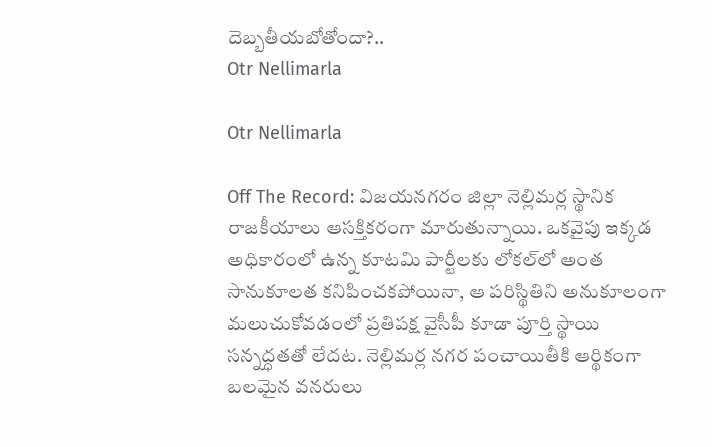దెబ్బతీయబోతోందా?..
Otr Nellimarla

Otr Nellimarla

Off The Record: విజయనగరం జిల్లా నెల్లిమర్ల స్థానిక రాజకీయాలు ఆసక్తికరంగా మారుతున్నాయి. ఒకవైపు ఇక్కడ అధికారంలో ఉన్న కూటమి పార్టీలకు లోకల్‌లో అంత సానుకూలత కనిపించకపోయినా, ఆ పరిస్థితిని అనుకూలంగా మలుచుకోవడంలో ప్రతిపక్ష వైసీపీ కూడా పూర్తి స్థాయి సన్నద్ధతతో లేదట. నెల్లిమర్ల నగర పంచాయితీకి ఆర్థికంగా బలమైన వనరులు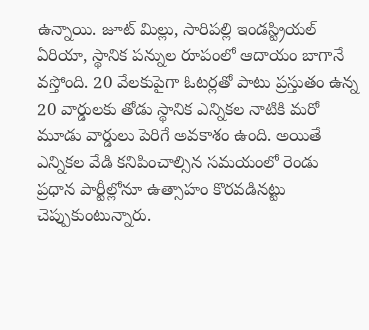ఉన్నాయి. జూట్ మిల్లు, సారిపల్లి ఇండస్ట్రియల్ ఏరియా, స్థానిక పన్నుల రూపంలో ఆదాయం బాగానే వస్తోంది. 20 వేలకుపైగా ఓటర్లతో పాటు ప్రస్తుతం ఉన్న 20 వార్డులకు తోడు స్థానిక ఎన్నికల నాటికి మరో మూడు వార్డులు పెరిగే అవకాశం ఉంది. అయితే ఎన్నికల వేడి కనిపించాల్సిన సమయంలో రెండు ప్రధాన పార్టీల్లోనూ ఉత్సాహం కొరవడినట్టు చెప్పుకుంటున్నారు.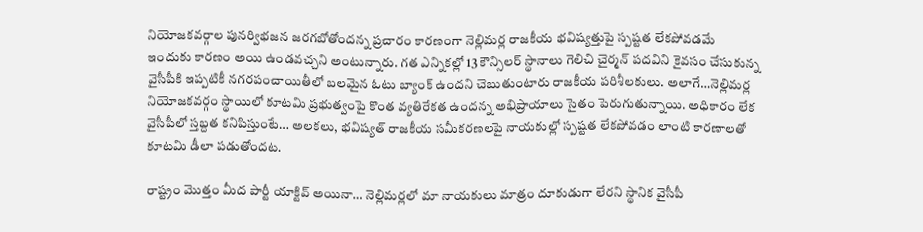నియోజకవర్గాల పునర్విభజన జరగబోతోందన్న ప్రచారం కారణంగా నెల్లిమర్ల రాజకీయ భవిష్యత్తుపై స్పష్టత లేకపోవడమే ఇందుకు కారణం అయి ఉండవచ్చని అంటున్నారు. గత ఎన్నికల్లో 13 కౌన్సిలర్ స్థానాలు గెలిచి చైర్మన్ పదవిని కైవసం చేసుకున్న వైసీపీకి ఇప్పటికీ నగరపంచాయితీలో బలమైన ఓటు బ్యాంక్‌ ఉందని చెబుతుంటారు రాజకీయ పరిశీలకులు. అలాగే…నెల్లిమర్ల నియోజకవర్గం స్థాయిలో కూటమి ప్రభుత్వంపై కొంత వ్యతిరేకత ఉందన్న అభిప్రాయాలు సైతం పెరుగుతున్నాయి. అధికారం లేక వైసీపీలో స్తబ్దత కనిపిస్తుంటే… అలకలు, భవిష్యత్ రాజకీయ సమీకరణలపై నాయకుల్లో స్పష్టత లేకపోవడం లాంటి కారణాలతో కూటమి డీలా పడుతోందట.

రాష్ట్రం మొత్తం మీద పార్టీ యాక్టివ్‌ అయినా… నెల్లిమర్లలో మా నాయకులు మాత్రం దూకుడుగా లేరని స్థానిక వైసీపీ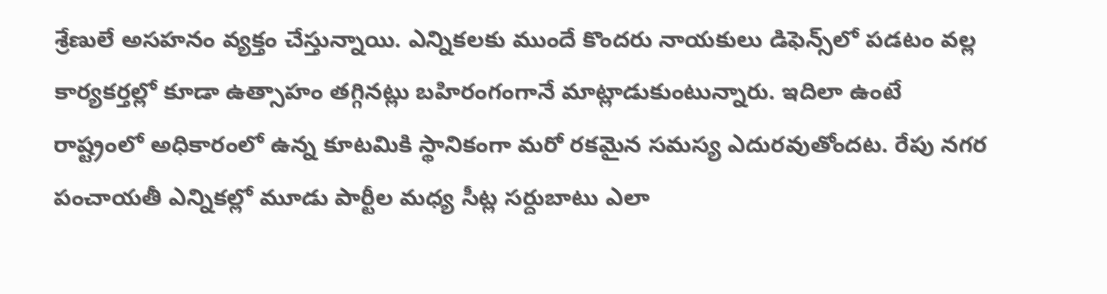శ్రేణులే అసహనం వ్యక్తం చేస్తున్నాయి. ఎన్నికలకు ముందే కొందరు నాయకులు డిఫెన్స్‌లో పడటం వల్ల కార్యకర్తల్లో కూడా ఉత్సాహం తగ్గినట్లు బహిరంగంగానే మాట్లాడుకుంటున్నారు. ఇదిలా ఉంటే రాష్ట్రంలో అధికారంలో ఉన్న కూటమికి స్థానికంగా మరో రకమైన సమస్య ఎదురవుతోందట. రేపు నగర పంచాయతీ ఎన్నికల్లో మూడు పార్టీల మధ్య సీట్ల సర్దుబాటు ఎలా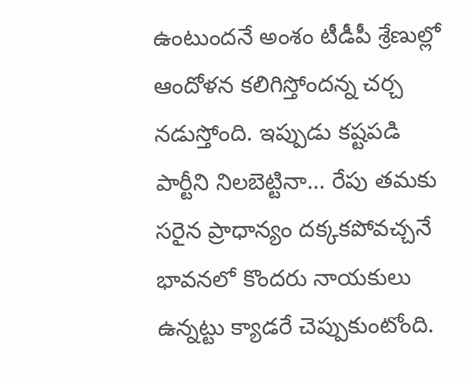ఉంటుందనే అంశం టీడీపీ శ్రేణుల్లో ఆందోళన కలిగిస్తోందన్న చర్చ నడుస్తోంది. ఇప్పుడు కష్టపడి పార్టీని నిలబెట్టినా… రేపు తమకు సరైన ప్రాధాన్యం దక్కకపోవచ్చనే భావనలో కొందరు నాయకులు ఉన్నట్టు క్యాడరే చెప్పుకుంటోంది.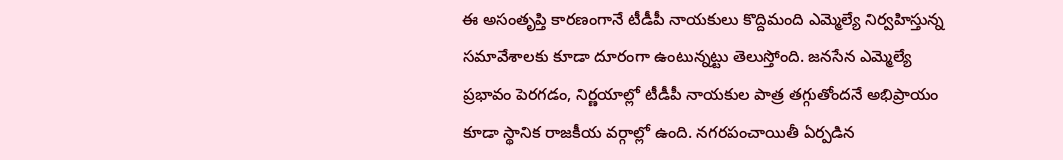ఈ అసంతృప్తి కారణంగానే టీడీపీ నాయకులు కొద్దిమంది ఎమ్మెల్యే నిర్వహిస్తున్న సమావేశాలకు కూడా దూరంగా ఉంటున్నట్టు తెలుస్తోంది. జనసేన ఎమ్మెల్యే ప్రభావం పెరగడం, నిర్ణయాల్లో టీడీపీ నాయకుల పాత్ర తగ్గుతోందనే అభిప్రాయం కూడా స్థానిక రాజకీయ వర్గాల్లో ఉంది. నగరపంచాయితీ ఏర్పడిన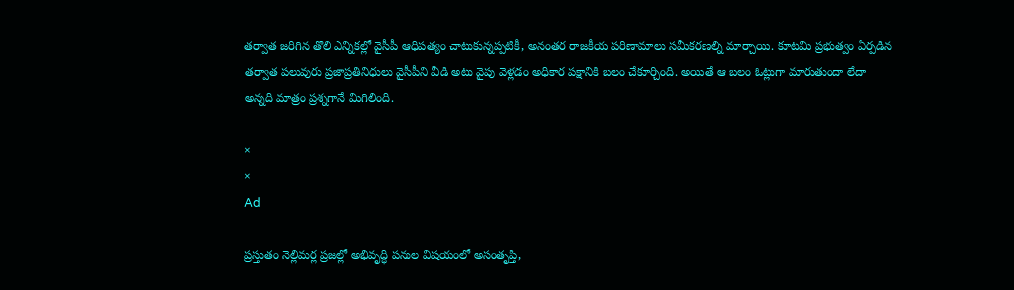తర్వాత జరిగిన తొలి ఎన్నికల్లో వైసీపీ ఆధిపత్యం చాటుకున్నప్పటికీ, అనంతర రాజకీయ పరిణామాలు సమీకరణల్ని మార్చాయి. కూటమి ప్రభుత్వం ఏర్పడిన తర్వాత పలువురు ప్రజాప్రతినిధులు వైసీపీని వీడి అటు వైపు వెళ్లడం అధికార పక్షానికి బలం చేకూర్చింది. అయితే ఆ బలం ఓట్లుగా మారుతుందా లేదా అన్నది మాత్రం ప్రశ్నగానే మిగిలింది.

×
×
Ad

ప్రస్తుతం నెల్లిమర్ల ప్రజల్లో అభివృద్ధి పనుల విషయంలో అసంతృప్తి,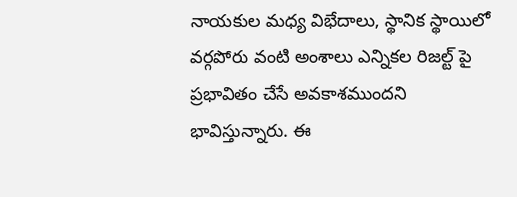నాయకుల మధ్య విభేదాలు, స్థానిక స్థాయిలో వర్గపోరు వంటి అంశాలు ఎన్నికల రిజల్ట్ పై ప్రభావితం చేసే అవకాశముందని భావిస్తున్నారు. ఈ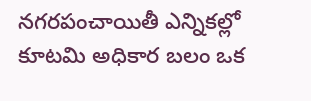నగరపంచాయితీ ఎన్నికల్లో కూటమి అధికార బలం ఒక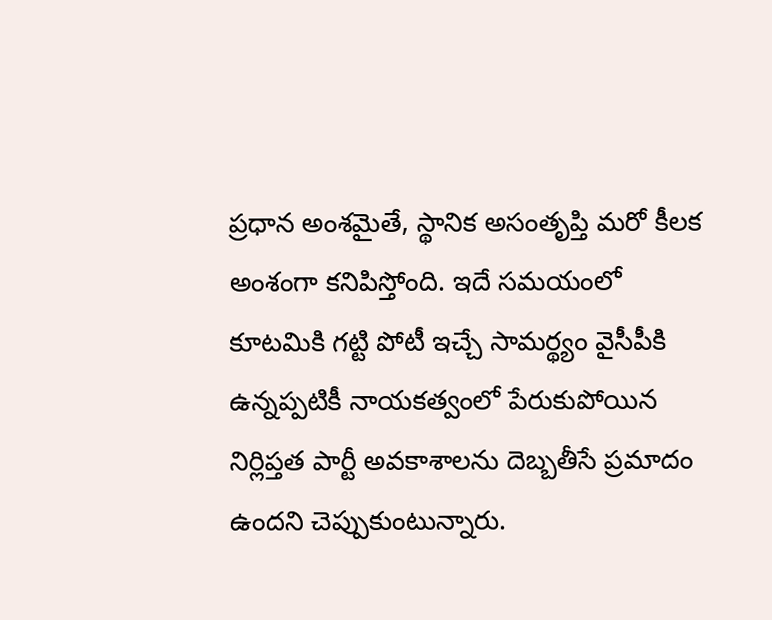ప్రధాన అంశమైతే, స్థానిక అసంతృప్తి మరో కీలక అంశంగా కనిపిస్తోంది. ఇదే సమయంలో కూటమికి గట్టి పోటీ ఇచ్చే సామర్థ్యం వైసీపీకి ఉన్నప్పటికీ నాయకత్వంలో పేరుకుపోయిన నిర్లిప్తత పార్టీ అవకాశాలను దెబ్బతీసే ప్రమాదం ఉందని చెప్పుకుంటున్నారు.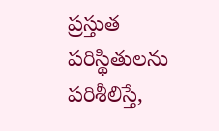ప్రస్తుత పరిస్థితులను పరిశీలిస్తే,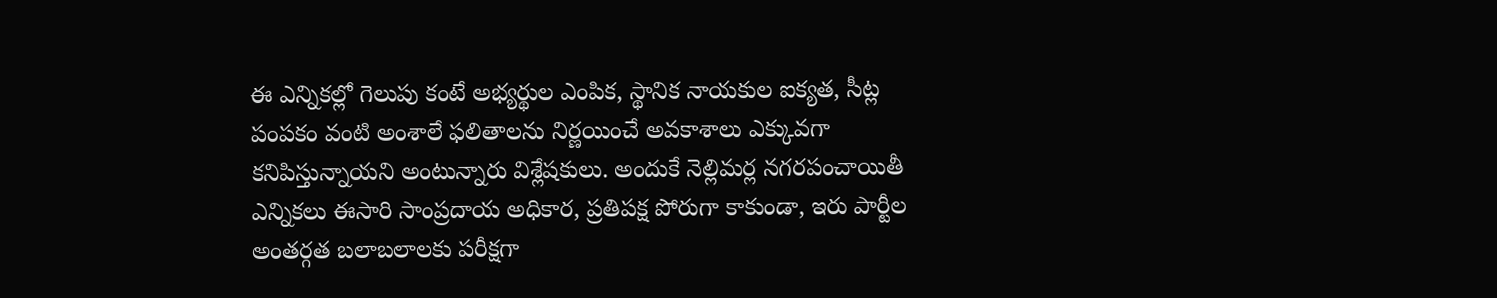ఈ ఎన్నికల్లో గెలుపు కంటే అభ్యర్థుల ఎంపిక, స్థానిక నాయకుల ఐక్యత, సీట్ల పంపకం వంటి అంశాలే ఫలితాలను నిర్ణయించే అవకాశాలు ఎక్కువగా కనిపిస్తున్నాయని అంటున్నారు విశ్లేషకులు. అందుకే నెల్లిమర్ల నగరపంచాయితీ ఎన్నికలు ఈసారి సాంప్రదాయ అధికార, ప్రతిపక్ష పోరుగా కాకుండా, ఇరు పార్టీల అంతర్గత బలాబలాలకు పరీక్షగా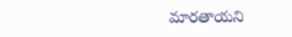మారతాయని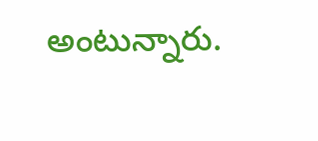అంటున్నారు.